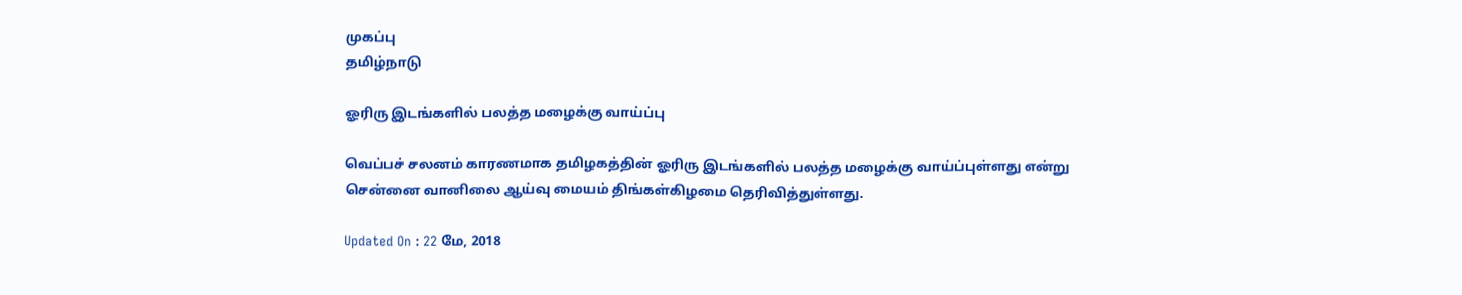முகப்பு
தமிழ்நாடு

ஓரிரு இடங்களில் பலத்த மழைக்கு வாய்ப்பு

வெப்பச் சலனம் காரணமாக தமிழகத்தின் ஓரிரு இடங்களில் பலத்த மழைக்கு வாய்ப்புள்ளது என்று சென்னை வானிலை ஆய்வு மையம் திங்கள்கிழமை தெரிவித்துள்ளது.

Updated On : 22 மே, 2018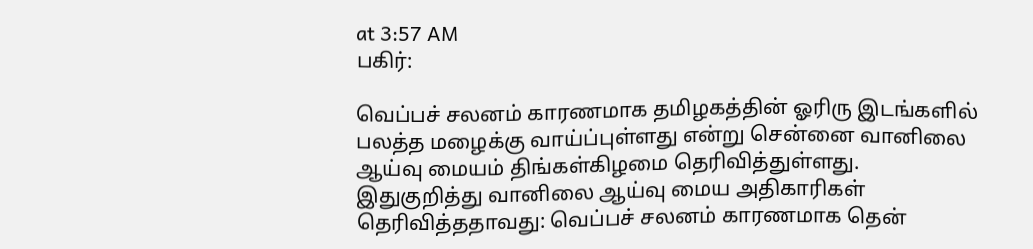at 3:57 AM
பகிர்:

வெப்பச் சலனம் காரணமாக தமிழகத்தின் ஓரிரு இடங்களில் பலத்த மழைக்கு வாய்ப்புள்ளது என்று சென்னை வானிலை ஆய்வு மையம் திங்கள்கிழமை தெரிவித்துள்ளது.
இதுகுறித்து வானிலை ஆய்வு மைய அதிகாரிகள் தெரிவித்ததாவது: வெப்பச் சலனம் காரணமாக தென்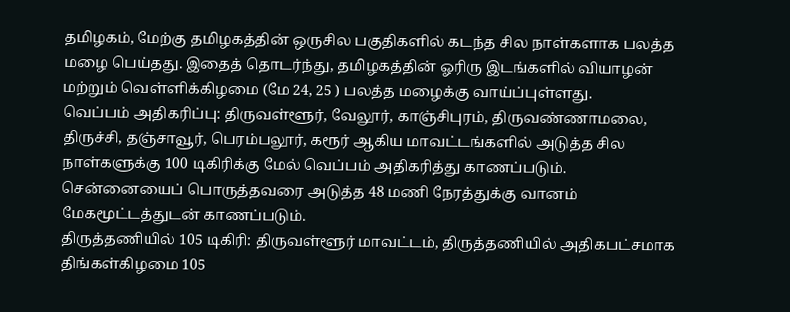தமிழகம், மேற்கு தமிழகத்தின் ஒருசில பகுதிகளில் கடந்த சில நாள்களாக பலத்த மழை பெய்தது. இதைத் தொடர்ந்து, தமிழகத்தின் ஓரிரு இடங்களில் வியாழன் மற்றும் வெள்ளிக்கிழமை (மே 24, 25 ) பலத்த மழைக்கு வாய்ப்புள்ளது.
வெப்பம் அதிகரிப்பு: திருவள்ளூர், வேலூர், காஞ்சிபுரம், திருவண்ணாமலை, திருச்சி, தஞ்சாவூர், பெரம்பலூர், கரூர் ஆகிய மாவட்டங்களில் அடுத்த சில நாள்களுக்கு 100 டிகிரிக்கு மேல் வெப்பம் அதிகரித்து காணப்படும். சென்னையைப் பொருத்தவரை அடுத்த 48 மணி நேரத்துக்கு வானம் மேகமூட்டத்துடன் காணப்படும்.
திருத்தணியில் 105 டிகிரி: திருவள்ளூர் மாவட்டம், திருத்தணியில் அதிகபட்சமாக திங்கள்கிழமை 105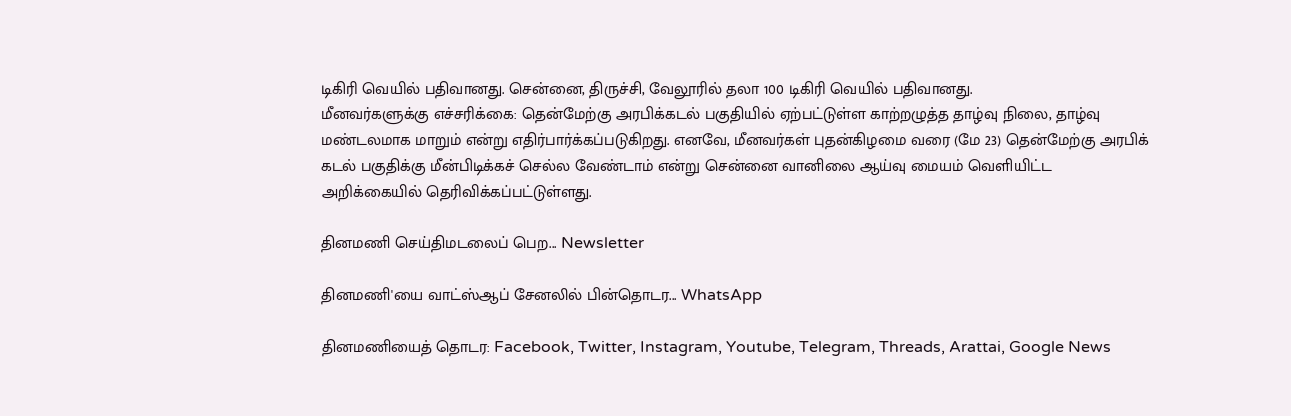டிகிரி வெயில் பதிவானது. சென்னை, திருச்சி, வேலூரில் தலா 100 டிகிரி வெயில் பதிவானது.
மீனவர்களுக்கு எச்சரிக்கை: தென்மேற்கு அரபிக்கடல் பகுதியில் ஏற்பட்டுள்ள காற்றழுத்த தாழ்வு நிலை, தாழ்வு மண்டலமாக மாறும் என்று எதிர்பார்க்கப்படுகிறது. எனவே, மீனவர்கள் புதன்கிழமை வரை (மே 23) தென்மேற்கு அரபிக் கடல் பகுதிக்கு மீன்பிடிக்கச் செல்ல வேண்டாம் என்று சென்னை வானிலை ஆய்வு மையம் வெளியிட்ட அறிக்கையில் தெரிவிக்கப்பட்டுள்ளது.

தினமணி செய்திமடலைப் பெற... Newsletter

தினமணி'யை வாட்ஸ்ஆப் சேனலில் பின்தொடர... WhatsApp

தினமணியைத் தொடர: Facebook, Twitter, Instagram, Youtube, Telegram, Threads, Arattai, Google News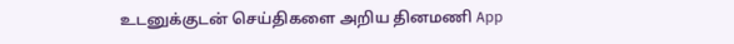உடனுக்குடன் செய்திகளை அறிய தினமணி App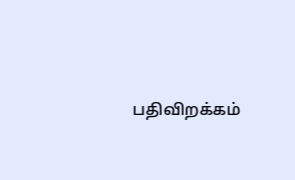பதிவிறக்கம்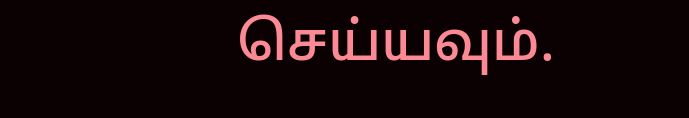செய்யவும்.